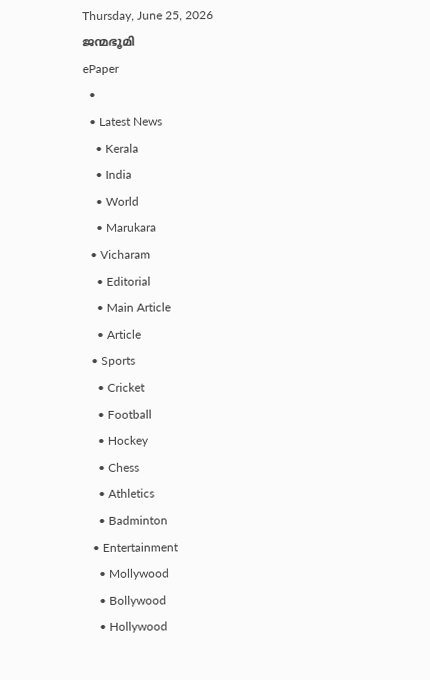Thursday, June 25, 2026
ജന്മഭൂമി
ePaper
  •
  • Latest News
    • Kerala
    • India
    • World
    • Marukara
  • Vicharam
    • Editorial
    • Main Article
    • Article
  • Sports
    • Cricket
    • Football
    • Hockey
    • Chess
    • Athletics
    • Badminton
  • Entertainment
    • Mollywood
    • Bollywood
    • Hollywood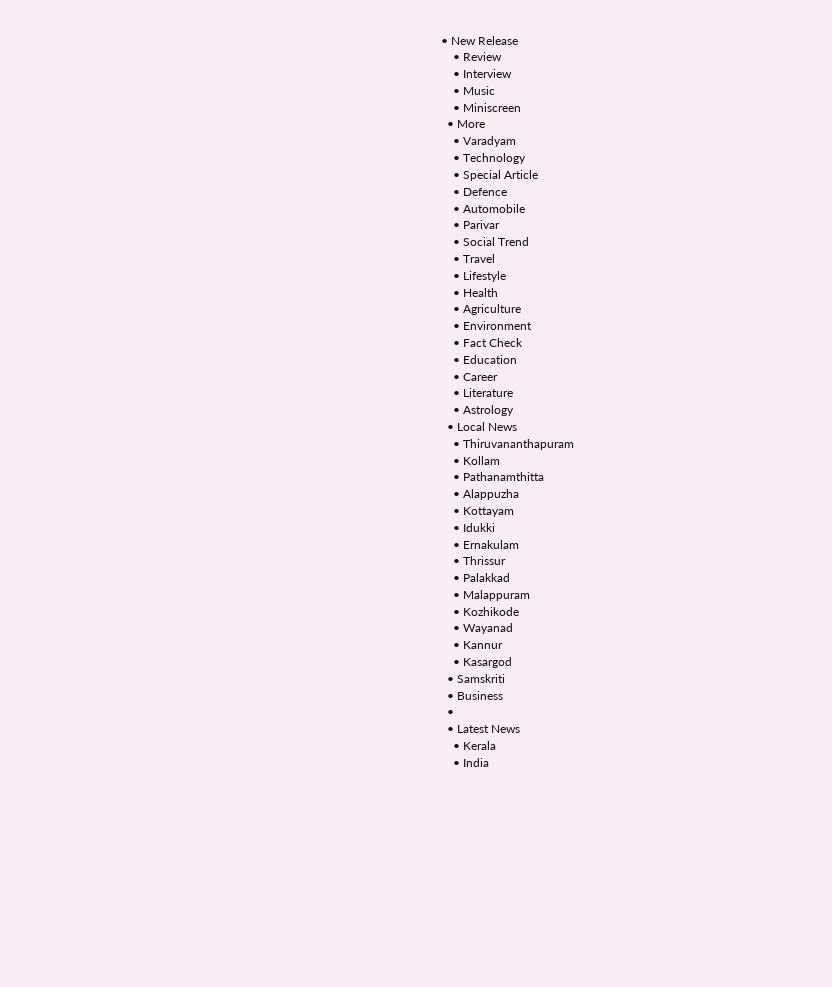• New Release
    • Review
    • Interview
    • Music
    • Miniscreen
  • More
    • Varadyam
    • Technology
    • Special Article
    • Defence
    • Automobile
    • Parivar
    • Social Trend
    • Travel
    • Lifestyle
    • Health
    • Agriculture
    • Environment
    • Fact Check
    • Education
    • Career
    • Literature
    • Astrology
  • Local News
    • Thiruvananthapuram
    • Kollam
    • Pathanamthitta
    • Alappuzha
    • Kottayam
    • Idukki
    • Ernakulam
    • Thrissur
    • Palakkad
    • Malappuram
    • Kozhikode
    • Wayanad
    • Kannur
    • Kasargod
  • Samskriti
  • Business
  •
  • Latest News
    • Kerala
    • India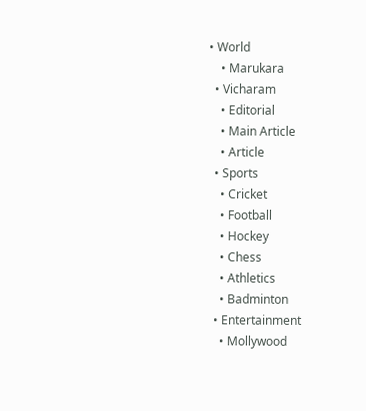• World
    • Marukara
  • Vicharam
    • Editorial
    • Main Article
    • Article
  • Sports
    • Cricket
    • Football
    • Hockey
    • Chess
    • Athletics
    • Badminton
  • Entertainment
    • Mollywood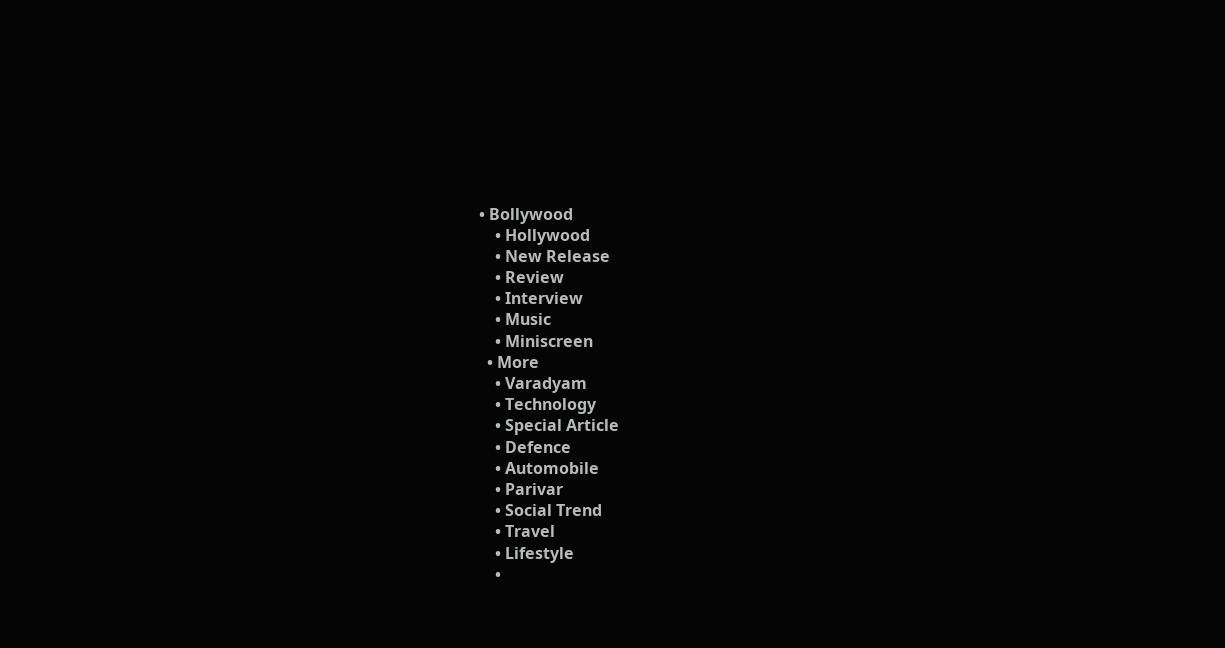• Bollywood
    • Hollywood
    • New Release
    • Review
    • Interview
    • Music
    • Miniscreen
  • More
    • Varadyam
    • Technology
    • Special Article
    • Defence
    • Automobile
    • Parivar
    • Social Trend
    • Travel
    • Lifestyle
    •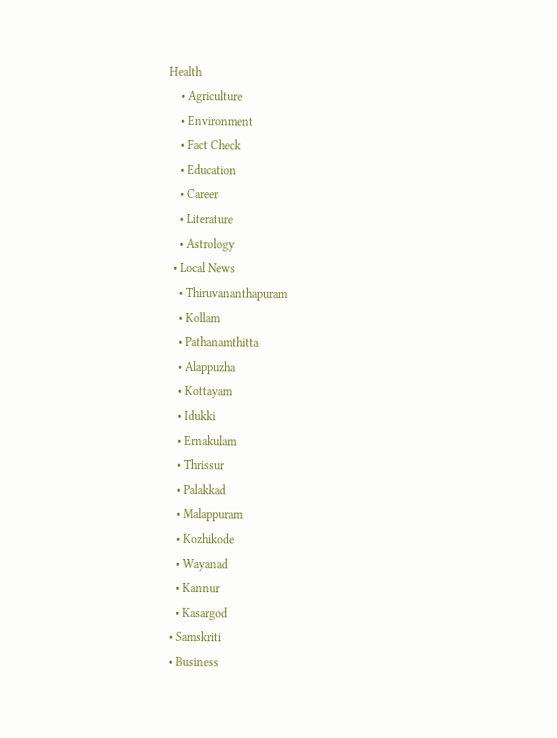Health
    • Agriculture
    • Environment
    • Fact Check
    • Education
    • Career
    • Literature
    • Astrology
  • Local News
    • Thiruvananthapuram
    • Kollam
    • Pathanamthitta
    • Alappuzha
    • Kottayam
    • Idukki
    • Ernakulam
    • Thrissur
    • Palakkad
    • Malappuram
    • Kozhikode
    • Wayanad
    • Kannur
    • Kasargod
  • Samskriti
  • Business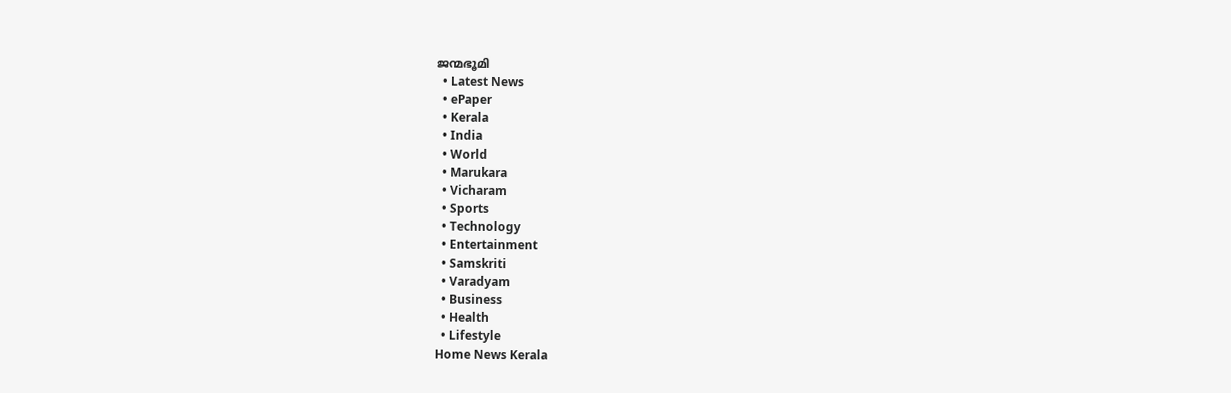ജന്മഭൂമി
  • Latest News
  • ePaper
  • Kerala
  • India
  • World
  • Marukara
  • Vicharam
  • Sports
  • Technology
  • Entertainment
  • Samskriti
  • Varadyam
  • Business
  • Health
  • Lifestyle
Home News Kerala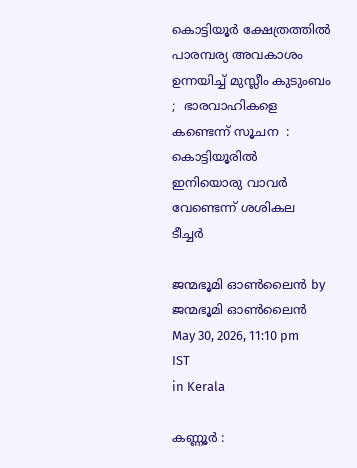കൊട്ടിയൂർ ക്ഷേത്രത്തിൽ പാരമ്പര്യ അവകാശം ഉന്നയിച്ച് മുസ്ലീം കുടുംബം ;  ഭാരവാഹികളെ കണ്ടെന്ന് സൂചന  : കൊട്ടിയൂരിൽ ഇനിയൊരു വാവർ വേണ്ടെന്ന് ശശികല ടീച്ചർ

ജന്മഭൂമി ഓണ്‍ലൈന്‍ by ജന്മഭൂമി ഓണ്‍ലൈന്‍
May 30, 2026, 11:10 pm IST
in Kerala

കണ്ണൂർ :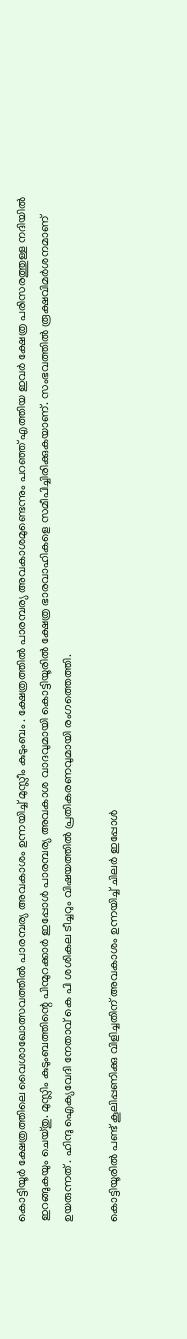കൊട്ടിയൂർ ക്ഷേത്രത്തിലെ വൈശാഖോത്സവത്തിൽ പാരമ്പര്യ അവകാശം ഉന്നയിച്ച് മുസ്ലീം കുടുംബം . ക്ഷേത്രത്തിൽ പാരമ്പര്യ അവകാശമുണ്ടെന്നും പറഞ്ഞ് എത്തിയ ഇവർ ക്ഷേത്ര പരിസരത്തുള്ള നദിയിൽ ഇറങ്ങുകയും ചെയ്തു. മുസ്ലിം കുടുംബത്തിന്റെ പിന്മുറക്കാർ ഇപ്പോൾ പാരമ്പര്യ അവകാശ വാദവുമായി കൊട്ടിയൂരിൽ ക്ഷേത്ര ഭാരവാഹികളെ സമീപിച്ചിരിക്കുകയാണ്. സംഭവത്തിൽ രൂക്ഷവിമർശനമാണ് ഉയരുന്നത് . ഹിന്ദു ഐക്യവേദി നേതാവ് കെ പി ശശികല ടീച്ചറും വിഷയത്തിൽ പ്രതികരണവുമായി രംഗത്തെത്തി.

കൊട്ടിയൂരിൽ പണ്ട് കൂലിപ്പണിക്കു വിളിച്ചതിന് അവകാശം ഉന്നയിച്ച് ചിലർ ഇപ്പോൾ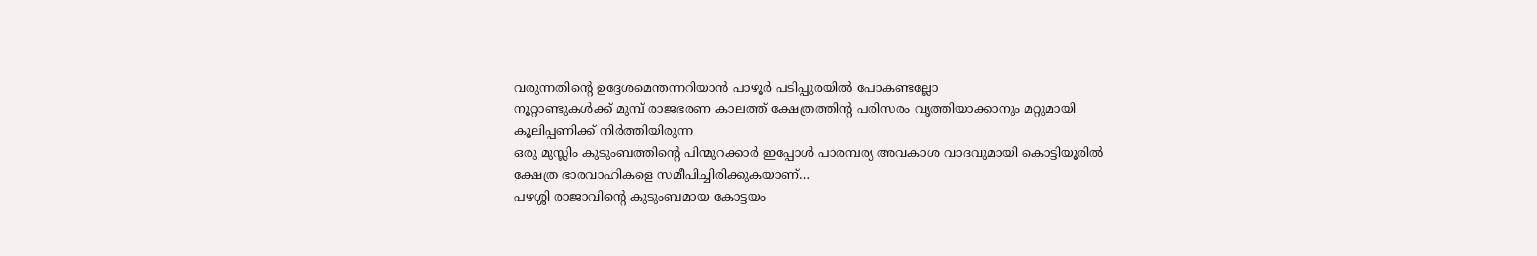വരുന്നതിന്റെ ഉദ്ദേശമെന്തന്നറിയാൻ പാഴൂർ പടിപ്പുരയിൽ പോകണ്ടല്ലോ
നൂറ്റാണ്ടുകൾക്ക് മുമ്പ് രാജഭരണ കാലത്ത് ക്ഷേത്രത്തിൻ്റ പരിസരം വൃത്തിയാക്കാനും മറ്റുമായി
കൂലിപ്പണിക്ക് നിർത്തിയിരുന്ന
ഒരു മുസ്ലിം കുടുംബത്തിന്റെ പിന്മുറക്കാർ ഇപ്പോൾ പാരമ്പര്യ അവകാശ വാദവുമായി കൊട്ടിയൂരിൽ ക്ഷേത്ര ഭാരവാഹികളെ സമീപിച്ചിരിക്കുകയാണ്…
പഴശ്ശി രാജാവിന്റെ കുടുംബമായ കോട്ടയം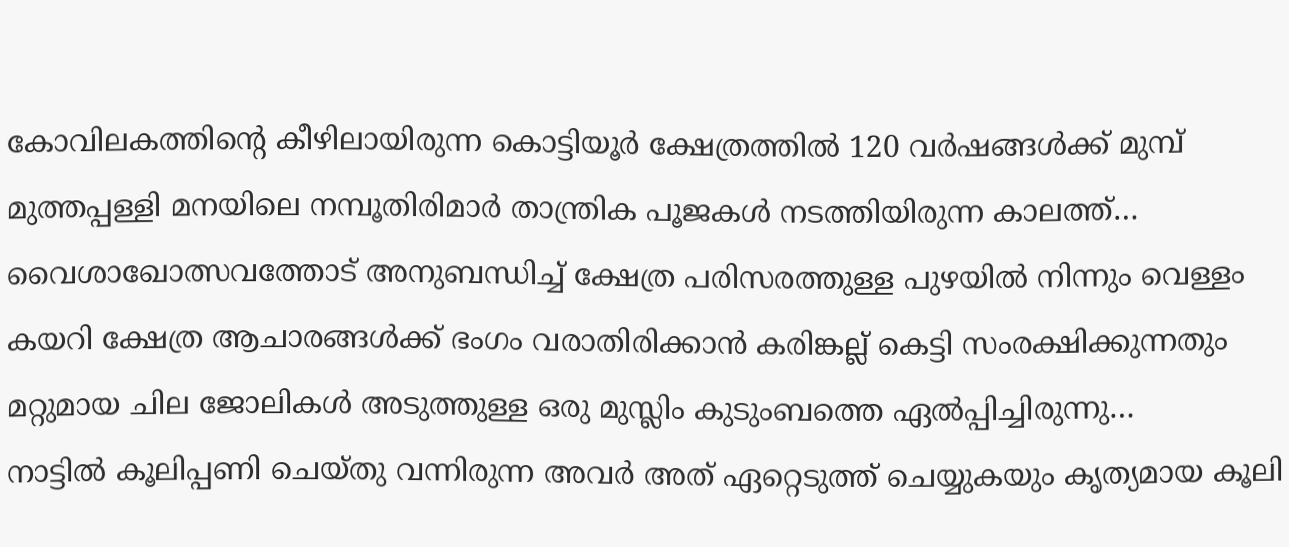കോവിലകത്തിന്റെ കീഴിലായിരുന്ന കൊട്ടിയൂർ ക്ഷേത്രത്തിൽ 120 വർഷങ്ങൾക്ക് മുമ്പ് മുത്തപ്പള്ളി മനയിലെ നമ്പൂതിരിമാർ താന്ത്രിക പൂജകൾ നടത്തിയിരുന്ന കാലത്ത്…
വൈശാഖോത്സവത്തോട് അനുബന്ധിച്ച് ക്ഷേത്ര പരിസരത്തുള്ള പുഴയിൽ നിന്നും വെള്ളം കയറി ക്ഷേത്ര ആചാരങ്ങൾക്ക് ഭംഗം വരാതിരിക്കാൻ കരിങ്കല്ല് കെട്ടി സംരക്ഷിക്കുന്നതും മറ്റുമായ ചില ജോലികൾ അടുത്തുള്ള ഒരു മുസ്ലിം കുടുംബത്തെ ഏൽപ്പിച്ചിരുന്നു…
നാട്ടിൽ കൂലിപ്പണി ചെയ്തു വന്നിരുന്ന അവർ അത് ഏറ്റെടുത്ത് ചെയ്യുകയും കൃത്യമായ കൂലി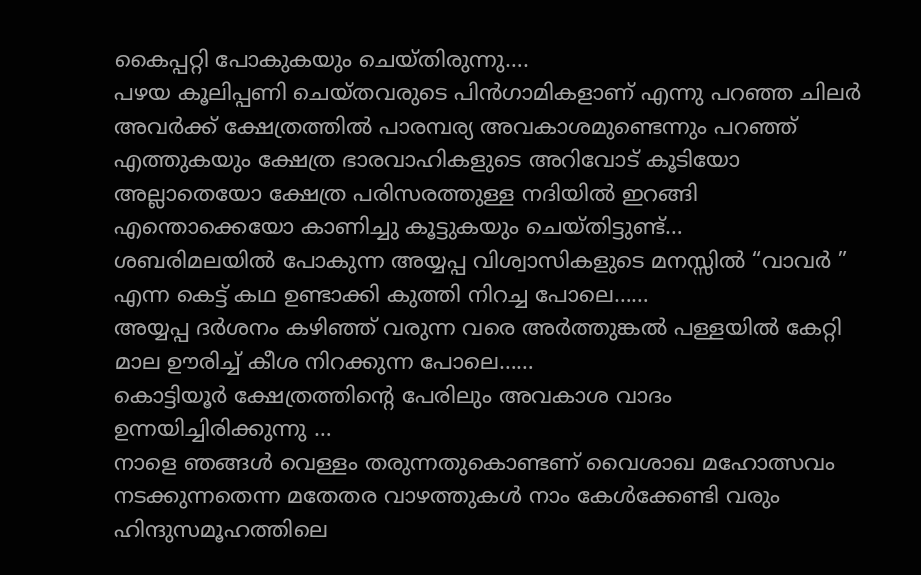കൈപ്പറ്റി പോകുകയും ചെയ്തിരുന്നു….
പഴയ കൂലിപ്പണി ചെയ്തവരുടെ പിൻഗാമികളാണ് എന്നു പറഞ്ഞ ചിലർ അവർക്ക് ക്ഷേത്രത്തിൽ പാരമ്പര്യ അവകാശമുണ്ടെന്നും പറഞ്ഞ് എത്തുകയും ക്ഷേത്ര ഭാരവാഹികളുടെ അറിവോട് കൂടിയോ അല്ലാതെയോ ക്ഷേത്ര പരിസരത്തുള്ള നദിയിൽ ഇറങ്ങി എന്തൊക്കെയോ കാണിച്ചു കൂട്ടുകയും ചെയ്തിട്ടുണ്ട്…
ശബരിമലയിൽ പോകുന്ന അയ്യപ്പ വിശ്വാസികളുടെ മനസ്സിൽ “വാവർ ” എന്ന കെട്ട് കഥ ഉണ്ടാക്കി കുത്തി നിറച്ച പോലെ……
അയ്യപ്പ ദർശനം കഴിഞ്ഞ് വരുന്ന വരെ അർത്തുങ്കൽ പള്ളയിൽ കേറ്റി മാല ഊരിച്ച് കീശ നിറക്കുന്ന പോലെ……
കൊട്ടിയൂർ ക്ഷേത്രത്തിന്റെ പേരിലും അവകാശ വാദം ഉന്നയിച്ചിരിക്കുന്നു …
നാളെ ഞങ്ങൾ വെള്ളം തരുന്നതുകൊണ്ടണ് വൈശാഖ മഹോത്സവം നടക്കുന്നതെന്ന മതേതര വാഴത്തുകൾ നാം കേൾക്കേണ്ടി വരും
ഹിന്ദുസമൂഹത്തിലെ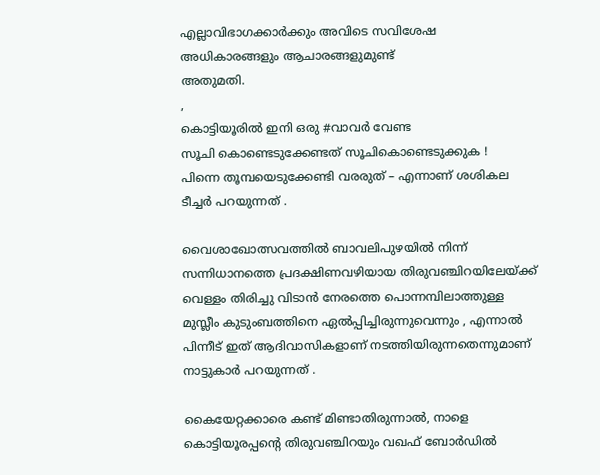എല്ലാവിഭാഗക്കാർക്കും അവിടെ സവിശേഷ അധികാരങ്ങളും ആചാരങ്ങളുമുണ്ട്
അതുമതി.
,
കൊട്ടിയൂരിൽ ഇനി ഒരു #വാവർ വേണ്ട
സൂചി കൊണ്ടെടുക്കേണ്ടത് സൂചികൊണ്ടെടുക്കുക !
പിന്നെ തൂമ്പയെടുക്കേണ്ടി വരരുത് – എന്നാണ് ശശികല ടീച്ചർ പറയുന്നത് .

വൈശാഖോത്സവത്തിൽ ബാവലിപുഴയിൽ നിന്ന് സന്നിധാനത്തെ പ്രദക്ഷിണവഴിയായ തിരുവഞ്ചിറയിലേയ്‌ക്ക് വെള്ളം തിരിച്ചു വിടാൻ നേരത്തെ പൊന്നമ്പിലാത്തുള്ള മുസ്ലീം കുടുംബത്തിനെ ഏൽപ്പിച്ചിരുന്നുവെന്നും , എന്നാൽ പിന്നീട് ഇത് ആദിവാസികളാണ് നടത്തിയിരുന്നതെന്നുമാണ് നാട്ടുകാർ പറയുന്നത് .

കൈയേറ്റക്കാരെ കണ്ട് മിണ്ടാതിരുന്നാൽ, നാളെ കൊട്ടിയൂരപ്പന്റെ തിരുവഞ്ചിറയും വഖഫ് ബോർഡിൽ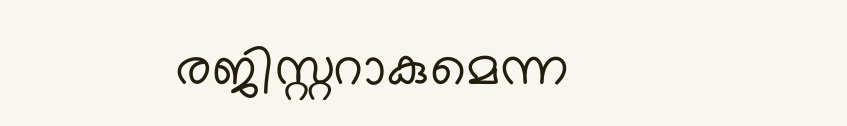രജിസ്റ്ററാകുമെന്ന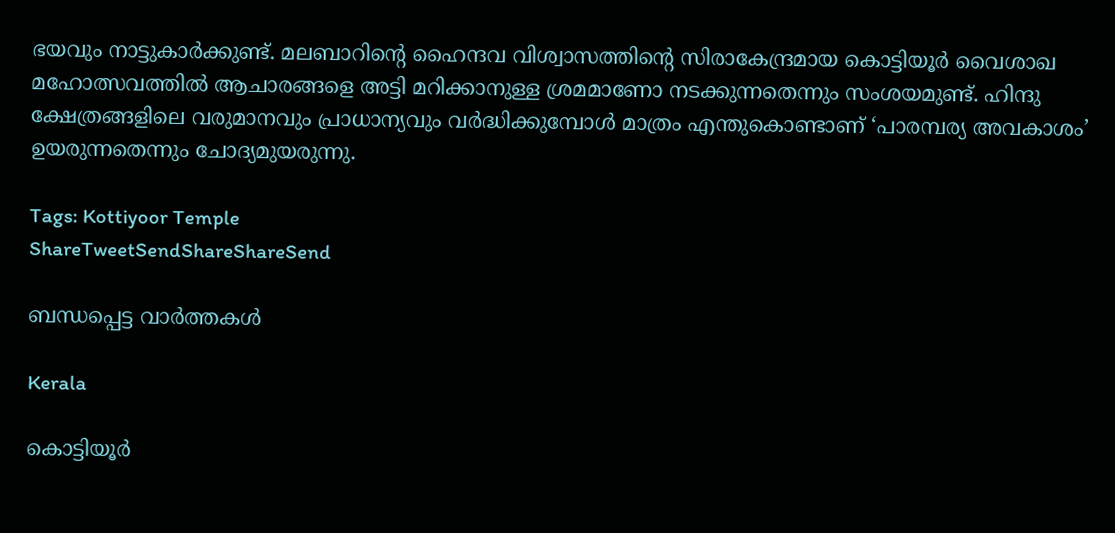ഭയവും നാട്ടുകാർക്കുണ്ട്. മലബാറിന്റെ ഹൈന്ദവ വിശ്വാസത്തിന്റെ സിരാകേന്ദ്രമായ കൊട്ടിയൂർ വൈശാഖ മഹോത്സവത്തിൽ ആചാരങ്ങളെ അട്ടി മറിക്കാനുള്ള ശ്രമമാണോ നടക്കുന്നതെന്നും സംശയമുണ്ട്. ഹിന്ദു ക്ഷേത്രങ്ങളിലെ വരുമാനവും പ്രാധാന്യവും വർദ്ധിക്കുമ്പോൾ മാത്രം എന്തുകൊണ്ടാണ് ‘പാരമ്പര്യ അവകാശം’ ഉയരുന്നതെന്നും ചോദ്യമുയരുന്നു.

Tags: Kottiyoor Temple
ShareTweetSendShareShareSend

ബന്ധപ്പെട്ട വാര്‍ത്തകള്‍

Kerala

കൊട്ടിയൂര്‍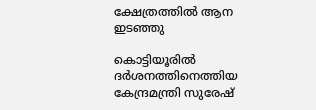ക്ഷേത്രത്തില്‍ ആന ഇടഞ്ഞു

കൊട്ടിയൂരില്‍ ദര്‍ശനത്തിനെത്തിയ കേന്ദ്രമന്ത്രി സുരേഷ്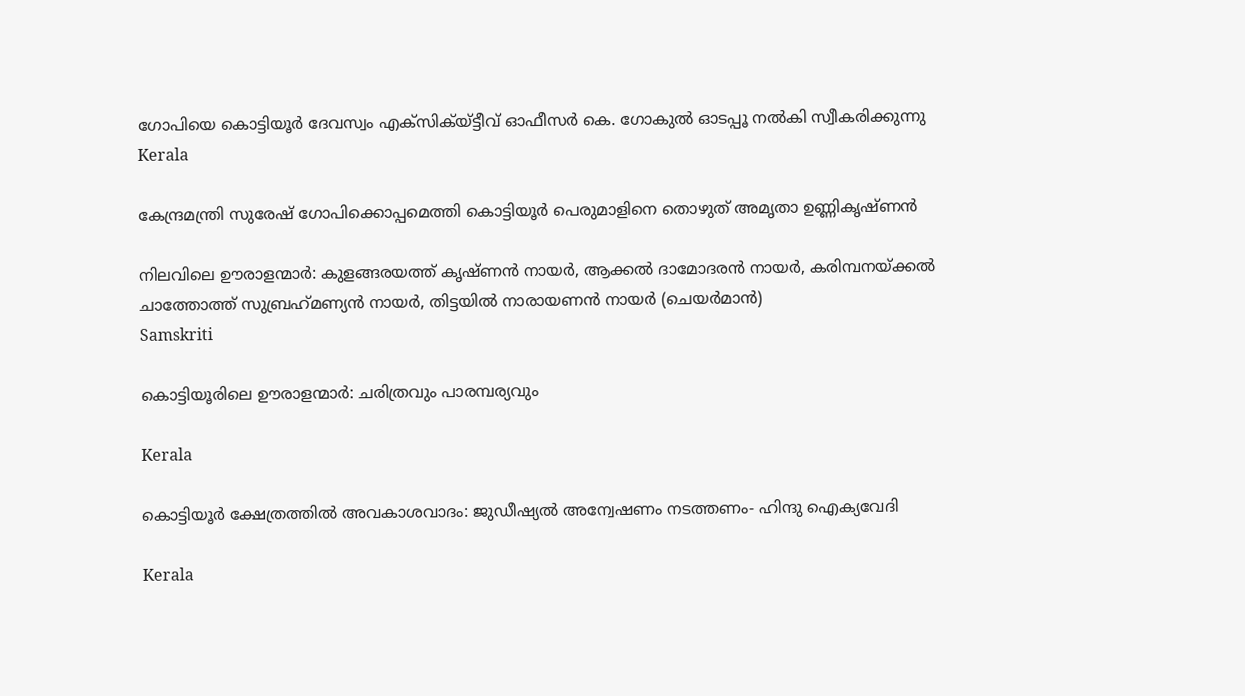ഗോപിയെ കൊട്ടിയൂര്‍ ദേവസ്വം എക്‌സിക്യ്ട്ടീവ് ഓഫീസര്‍ കെ. ഗോകുല്‍ ഓടപ്പൂ നല്‍കി സ്വീകരിക്കുന്നു
Kerala

കേന്ദ്രമന്ത്രി സുരേഷ് ഗോപിക്കൊപ്പമെത്തി കൊട്ടിയൂര്‍ പെരുമാളിനെ തൊഴുത് അമൃതാ ഉണ്ണികൃഷ്ണന്‍

നിലവിലെ ഊരാളന്മാര്‍: കുളങ്ങരയത്ത് കൃഷ്ണന്‍ നായര്‍, ആക്കല്‍ ദാമോദരന്‍ നായര്‍, കരിമ്പനയ്ക്കല്‍ ചാത്തോത്ത് സുബ്രഹ്‌മണ്യന്‍ നായര്‍, തിട്ടയില്‍ നാരായണന്‍ നായര്‍ (ചെയര്‍മാന്‍)
Samskriti

കൊട്ടിയൂരിലെ ഊരാളന്മാര്‍: ചരിത്രവും പാരമ്പര്യവും

Kerala

കൊട്ടിയൂര്‍ ക്ഷേത്രത്തില്‍ അവകാശവാദം: ജുഡീഷ്യല്‍ അന്വേഷണം നടത്തണം- ഹിന്ദു ഐക്യവേദി

Kerala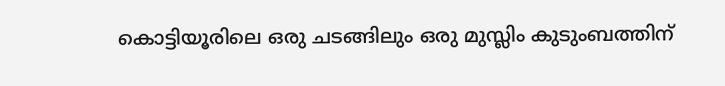കൊട്ടിയൂരിലെ ഒരു ചടങ്ങിലും ഒരു മുസ്ലിം കുടുംബത്തിന്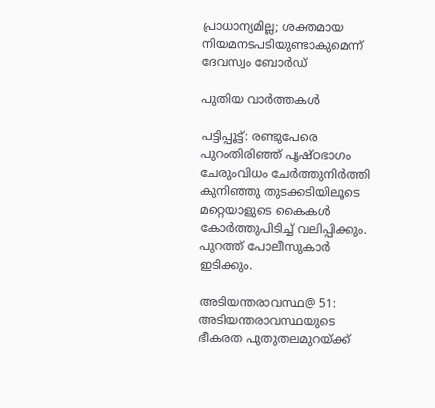പ്രാധാന്യമില്ല; ശക്തമായ നിയമനടപടിയുണ്ടാകുമെന്ന് ദേവസ്വം ബോർഡ്

പുതിയ വാര്‍ത്തകള്‍

പട്ടിപ്പൂട്ട്: രണ്ടുപേരെ പുറംതിരിഞ്ഞ് പൃഷ്ഠഭാഗം ചേരുംവിധം ചേര്‍ത്തുനിര്‍ത്തി കുനിഞ്ഞു തുടക്കടിയിലൂടെ മറ്റെയാളുടെ കൈകള്‍ കോര്‍ത്തുപിടിച്ച് വലിപ്പിക്കും. പുറത്ത് പോലീസുകാര്‍ ഇടിക്കും.

അടിയന്തരാവസ്ഥ@ 51: അടിയന്തരാവസ്ഥയുടെ ഭീകരത പുതുതലമുറയ്‌ക്ക്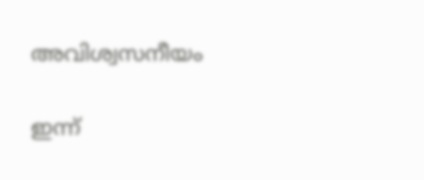അവിശ്വസനീയം

ഇന്ന്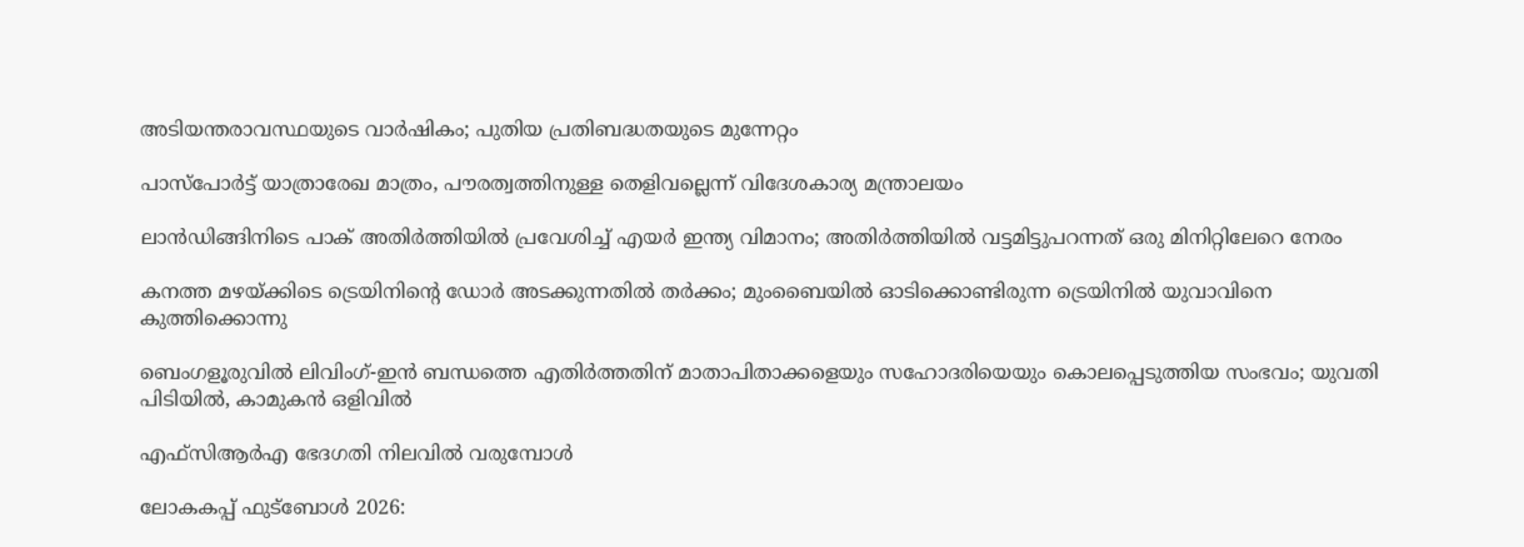അടിയന്തരാവസ്ഥയുടെ വാര്‍ഷികം; പുതിയ പ്രതിബദ്ധതയുടെ മുന്നേറ്റം

പാസ്‌പോർട്ട് യാത്രാരേഖ മാത്രം, പൗരത്വത്തിനുള്ള തെളിവല്ലെന്ന് വിദേശകാര്യ മന്ത്രാലയം

ലാൻഡിങ്ങിനിടെ പാക് അതിർത്തിയിൽ പ്രവേശിച്ച് എയർ ഇന്ത്യ വിമാനം; അതിർത്തിയിൽ വട്ടമിട്ടുപറന്നത് ഒരു മിനിറ്റിലേറെ നേരം

കനത്ത മഴയ്‌ക്കിടെ ട്രെയിനിന്റെ ഡോര്‍ അടക്കുന്നതില്‍ തര്‍ക്കം; മുംബൈയില്‍ ഓടിക്കൊണ്ടിരുന്ന ട്രെയിനില്‍ യുവാവിനെ കുത്തിക്കൊന്നു

ബെംഗളൂരുവില്‍ ലിവിംഗ്-ഇൻ ബന്ധത്തെ എതിര്‍ത്തതിന് മാതാപിതാക്കളെയും സഹോദരിയെയും കൊലപ്പെടുത്തിയ സംഭവം; യുവതി പിടിയില്‍, കാമുകന്‍ ഒളിവില്‍

എഫ്‌സിആര്‍എ ഭേദഗതി നിലവില്‍ വരുമ്പോള്‍

ലോകകപ്പ് ഫുട്ബോള്‍ 2026: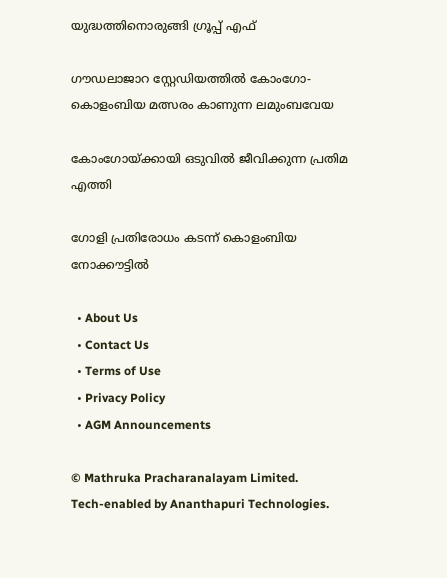യുദ്ധത്തിനൊരുങ്ങി ഗ്രൂപ്പ് എഫ്

ഗൗഡലാജാറ സ്റ്റേഡിയത്തില്‍ കോംഗോ- കൊളംബിയ മത്സരം കാണുന്ന ലമുംബവേയ

കോംഗോയ്‌ക്കായി ഒടുവില്‍ ജീവിക്കുന്ന പ്രതിമ എത്തി

ഗോളി പ്രതിരോധം കടന്ന് കൊളംബിയ നോക്കൗട്ടില്‍

  • About Us
  • Contact Us
  • Terms of Use
  • Privacy Policy
  • AGM Announcements

© Mathruka Pracharanalayam Limited.
Tech-enabled by Ananthapuri Technologies.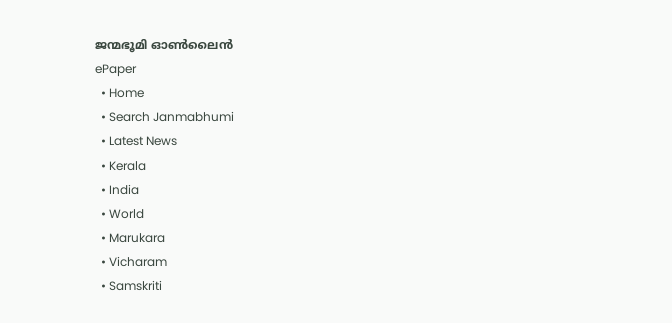ജന്മഭൂമി ഓണ്‍ലൈന്‍
ePaper
  • Home
  • Search Janmabhumi
  • Latest News
  • Kerala
  • India
  • World
  • Marukara
  • Vicharam
  • Samskriti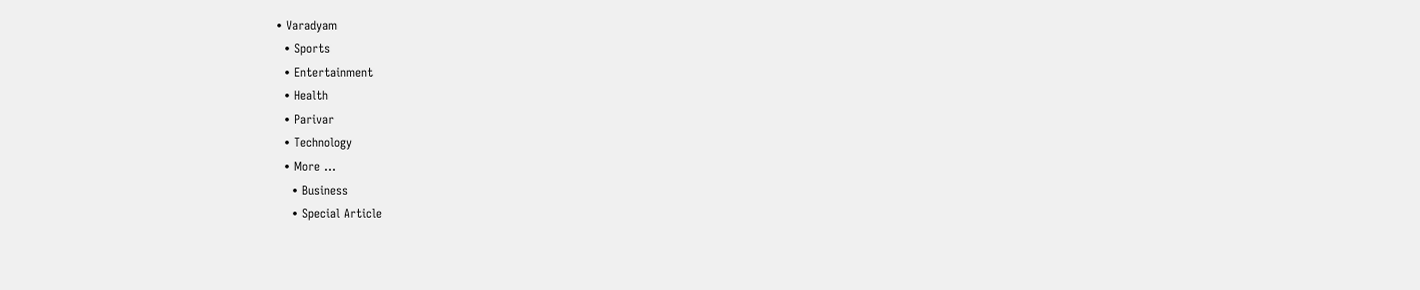• Varadyam
  • Sports
  • Entertainment
  • Health
  • Parivar
  • Technology
  • More …
    • Business
    • Special Article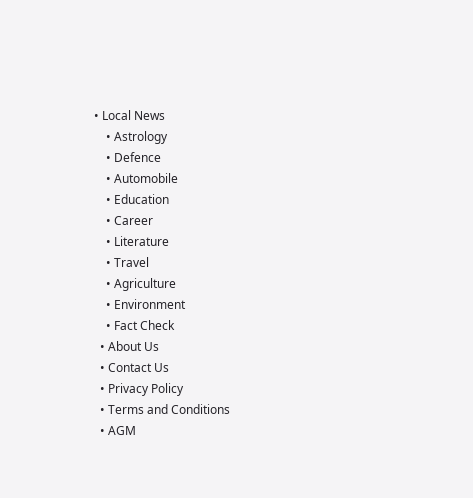• Local News
    • Astrology
    • Defence
    • Automobile
    • Education
    • Career
    • Literature
    • Travel
    • Agriculture
    • Environment
    • Fact Check
  • About Us
  • Contact Us
  • Privacy Policy
  • Terms and Conditions
  • AGM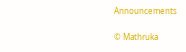Announcements

© Mathruka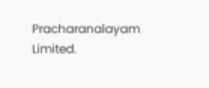Pracharanalayam Limited.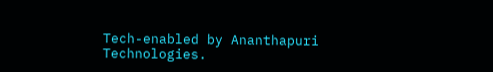Tech-enabled by Ananthapuri Technologies.